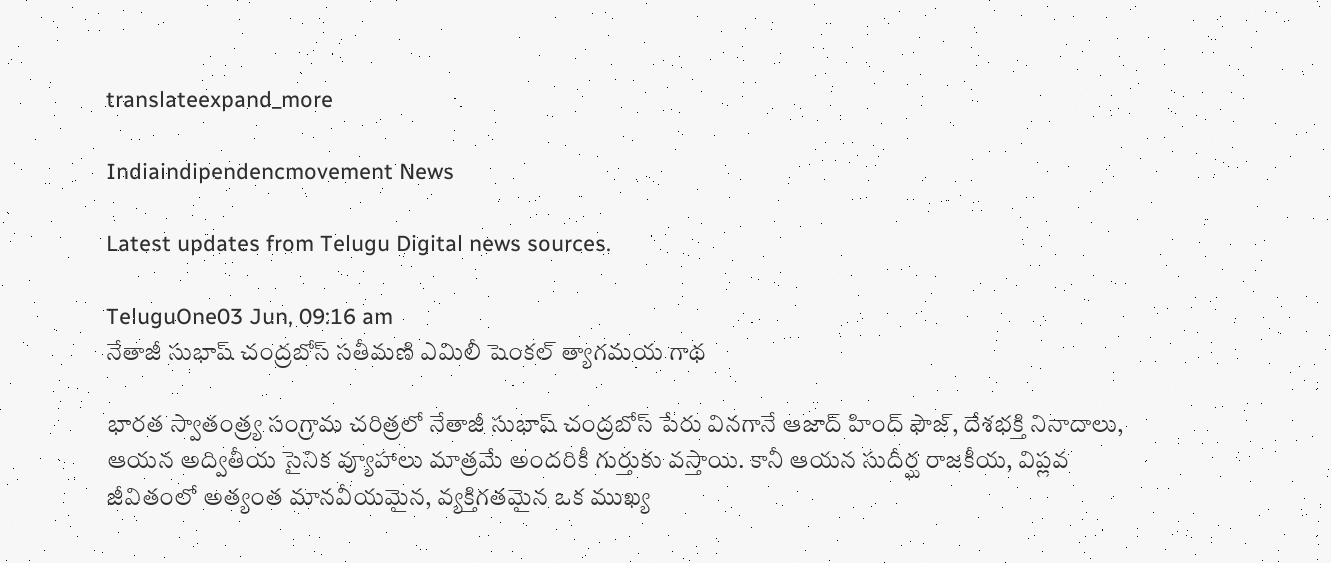translateexpand_more

Indiaindipendencmovement News

Latest updates from Telugu Digital news sources.

TeluguOne03 Jun, 09:16 am
నేతాజీ సుభాష్ చంద్రబోస్ సతీమణి ఎమిలీ షెంకల్ త్యాగమయ గాథ

భారత స్వాతంత్ర్య సంగ్రామ చరిత్రలో నేతాజీ సుభాష్ చంద్రబోస్ పేరు వినగానే ఆజాద్ హింద్ ఫౌజ్, దేశభక్తి నినాదాలు, ఆయన అద్వితీయ సైనిక వ్యూహాలు మాత్రమే అందరికీ గుర్తుకు వస్తాయి. కానీ ఆయన సుదీర్ఘ రాజకీయ, విప్లవ జీవితంలో అత్యంత మానవీయమైన, వ్యక్తిగతమైన ఒక ముఖ్య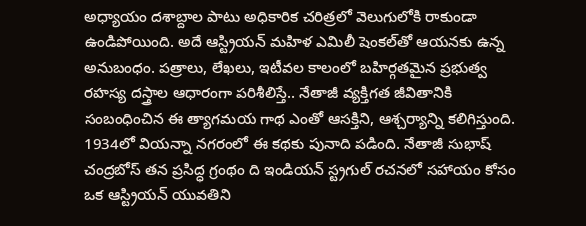అధ్యాయం దశాబ్దాల పాటు అధికారిక చరిత్రలో వెలుగులోకి రాకుండా ఉండిపోయింది. అదే ఆస్ట్రియన్ మహిళ ఎమిలీ షెంకల్‌తో ఆయనకు ఉన్న అనుబంధం. పత్రాలు, లేఖలు, ఇటీవల కాలంలో బహిర్గతమైన ప్రభుత్వ రహస్య దస్త్రాల ఆధారంగా పరిశీలిస్తే.. నేతాజీ వ్యక్తిగత జీవితానికి సంబంధించిన ఈ త్యాగమయ గాథ ఎంతో ఆసక్తిని, ఆశ్చర్యాన్ని కలిగిస్తుంది. 1934లో వియన్నా నగరంలో ఈ కథకు పునాది పడింది. నేతాజీ సుభాష్ చంద్రబోస్ తన ప్రసిద్ధ గ్రంథం ది ఇండియన్ స్ట్రగుల్ రచనలో సహాయం కోసం ఒక ఆస్ట్రియన్ యువతిని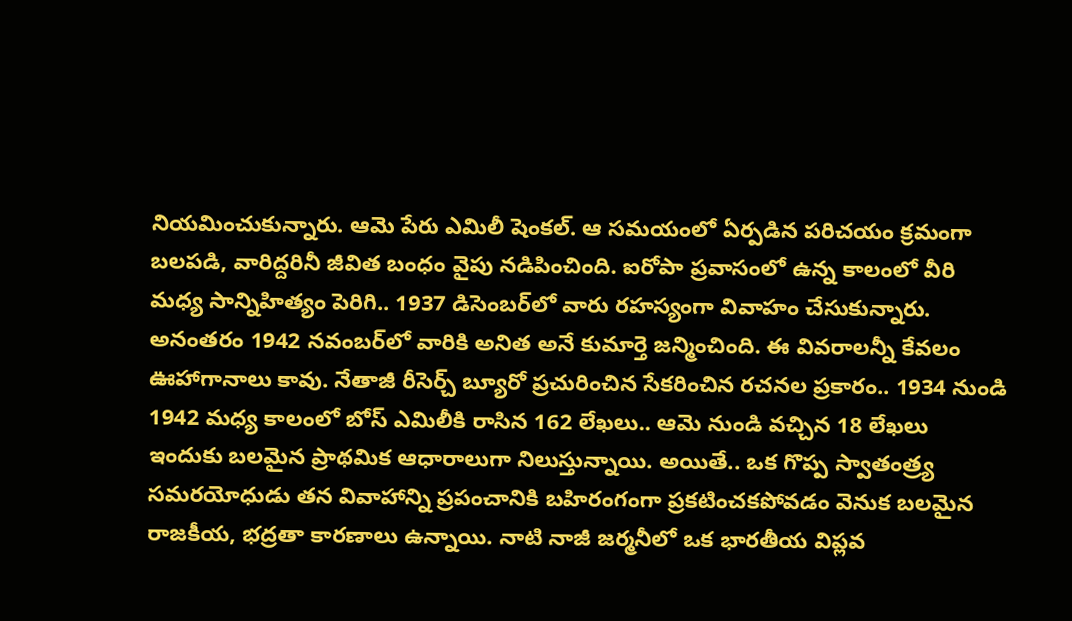నియమించుకున్నారు. ఆమె పేరు ఎమిలీ షెంకల్. ఆ సమయంలో ఏర్పడిన పరిచయం క్రమంగా బలపడి, వారిద్దరినీ జీవిత బంధం వైపు నడిపించింది. ఐరోపా ప్రవాసంలో ఉన్న కాలంలో వీరి మధ్య సాన్నిహిత్యం పెరిగి.. 1937 డిసెంబర్‌లో వారు రహస్యంగా వివాహం చేసుకున్నారు. అనంతరం 1942 నవంబర్‌లో వారికి అనిత అనే కుమార్తె జన్మించింది. ఈ వివరాలన్నీ కేవలం ఊహాగానాలు కావు. నేతాజీ రీసెర్చ్ బ్యూరో ప్రచురించిన సేకరించిన రచనల ప్రకారం.. 1934 నుండి 1942 మధ్య కాలంలో బోస్ ఎమిలీకి రాసిన 162 లేఖలు.. ఆమె నుండి వచ్చిన 18 లేఖలు ఇందుకు బలమైన ప్రాథమిక ఆధారాలుగా నిలుస్తున్నాయి. అయితే.. ఒక గొప్ప స్వాతంత్ర్య సమరయోధుడు తన వివాహాన్ని ప్రపంచానికి బహిరంగంగా ప్రకటించకపోవడం వెనుక బలమైన రాజకీయ, భద్రతా కారణాలు ఉన్నాయి. నాటి నాజీ జర్మనీలో ఒక భారతీయ విప్లవ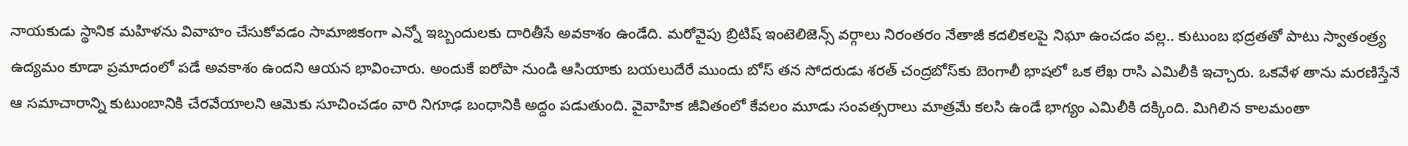నాయకుడు స్థానిక మహిళను వివాహం చేసుకోవడం సామాజికంగా ఎన్నో ఇబ్బందులకు దారితీసే అవకాశం ఉండేది. మరోవైపు బ్రిటిష్ ఇంటెలిజెన్స్ వర్గాలు నిరంతరం నేతాజీ కదలికలపై నిఘా ఉంచడం వల్ల.. కుటుంబ భద్రతతో పాటు స్వాతంత్ర్య ఉద్యమం కూడా ప్రమాదంలో పడే అవకాశం ఉందని ఆయన భావించారు. అందుకే ఐరోపా నుండి ఆసియాకు బయలుదేరే ముందు బోస్ తన సోదరుడు శరత్ చంద్రబోస్‌కు బెంగాలీ భాషలో ఒక లేఖ రాసి ఎమిలీకి ఇచ్చారు. ఒకవేళ తాను మరణిస్తేనే ఆ సమాచారాన్ని కుటుంబానికి చేరవేయాలని ఆమెకు సూచించడం వారి నిగూఢ బంధానికి అద్దం పడుతుంది. వైవాహిక జీవితంలో కేవలం మూడు సంవత్సరాలు మాత్రమే కలసి ఉండే భాగ్యం ఎమిలీకి దక్కింది. మిగిలిన కాలమంతా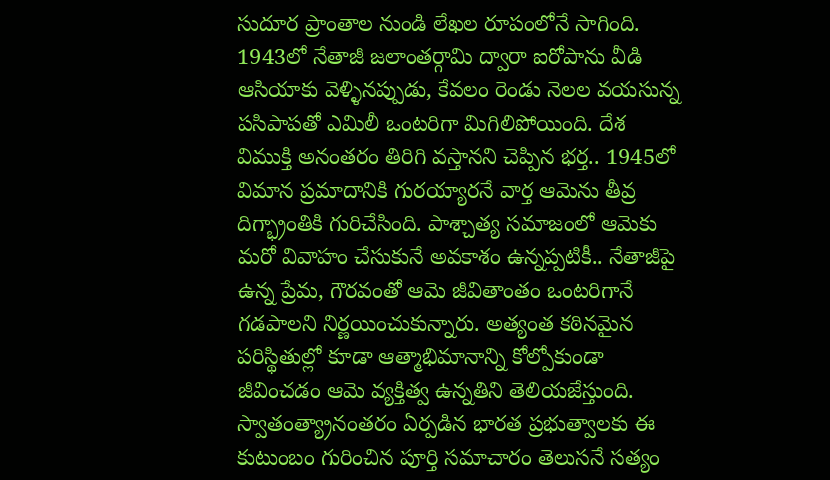సుదూర ప్రాంతాల నుండి లేఖల రూపంలోనే సాగింది. 1943లో నేతాజీ జలాంతర్గామి ద్వారా ఐరోపాను వీడి ఆసియాకు వెళ్ళినప్పుడు, కేవలం రెండు నెలల వయసున్న పసిపాపతో ఎమిలీ ఒంటరిగా మిగిలిపోయింది. దేశ విముక్తి అనంతరం తిరిగి వస్తానని చెప్పిన భర్త.. 1945లో విమాన ప్రమాదానికి గురయ్యారనే వార్త ఆమెను తీవ్ర దిగ్భ్రాంతికి గురిచేసింది. పాశ్చాత్య సమాజంలో ఆమెకు మరో వివాహం చేసుకునే అవకాశం ఉన్నప్పటికీ.. నేతాజీపై ఉన్న ప్రేమ, గౌరవంతో ఆమె జీవితాంతం ఒంటరిగానే గడపాలని నిర్ణయించుకున్నారు. అత్యంత కఠినమైన పరిస్థితుల్లో కూడా ఆత్మాభిమానాన్ని కోల్పోకుండా జీవించడం ఆమె వ్యక్తిత్వ ఉన్నతిని తెలియజేస్తుంది. స్వాతంత్య్రానంతరం ఏర్పడిన భారత ప్రభుత్వాలకు ఈ కుటుంబం గురించిన పూర్తి సమాచారం తెలుసనే సత్యం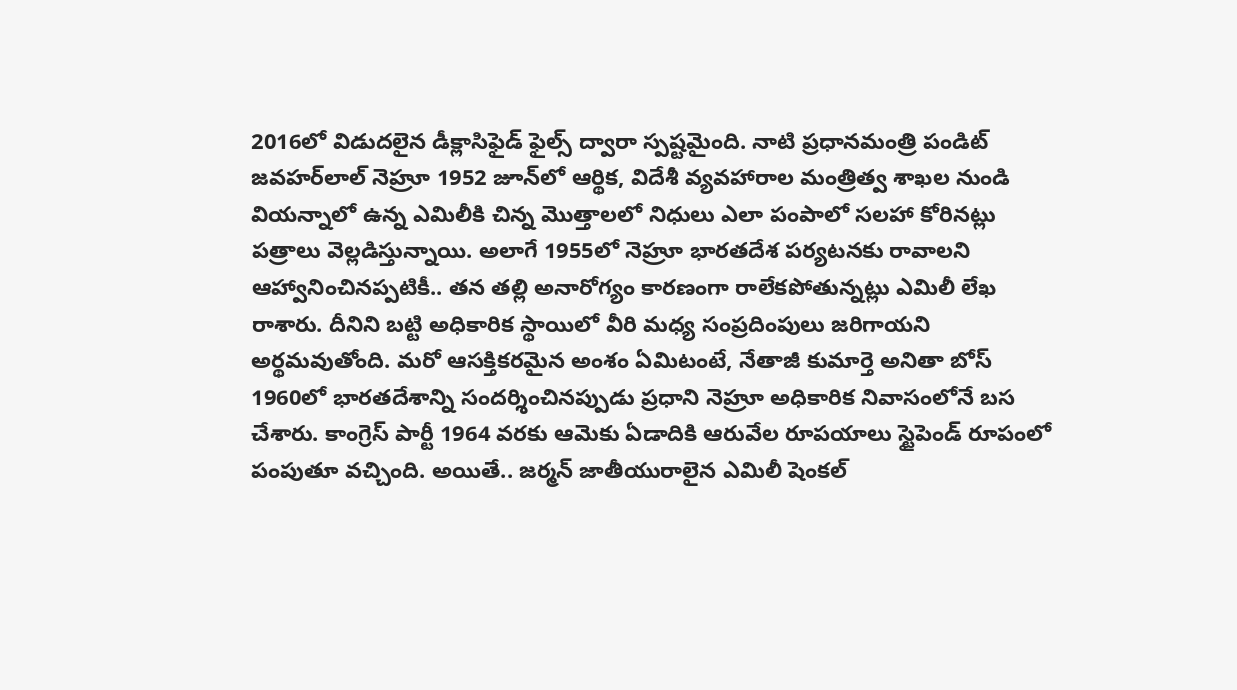2016లో విడుదలైన డీక్లాసిఫైడ్ ఫైల్స్ ద్వారా స్పష్టమైంది. నాటి ప్రధానమంత్రి పండిట్ జవహర్‌లాల్ నెహ్రూ 1952 జూన్‌లో ఆర్థిక, విదేశీ వ్యవహారాల మంత్రిత్వ శాఖల నుండి వియన్నాలో ఉన్న ఎమిలీకి చిన్న మొత్తాలలో నిధులు ఎలా పంపాలో సలహా కోరినట్లు పత్రాలు వెల్లడిస్తున్నాయి. అలాగే 1955లో నెహ్రూ భారతదేశ పర్యటనకు రావాలని ఆహ్వానించినప్పటికీ.. తన తల్లి అనారోగ్యం కారణంగా రాలేకపోతున్నట్లు ఎమిలీ లేఖ రాశారు. దీనిని బట్టి అధికారిక స్థాయిలో వీరి మధ్య సంప్రదింపులు జరిగాయని అర్థమవుతోంది. మరో ఆసక్తికరమైన అంశం ఏమిటంటే, నేతాజీ కుమార్తె అనితా బోస్ 1960లో భారతదేశాన్ని సందర్శించినప్పుడు ప్రధాని నెహ్రూ అధికారిక నివాసంలోనే బస చేశారు. కాంగ్రెస్ పార్టీ 1964 వరకు ఆమెకు ఏడాదికి ఆరువేల రూపయాలు స్టైపెండ్ రూపంలో పంపుతూ వచ్చింది. అయితే.. జర్మన్ జాతీయురాలైన ఎమిలీ షెంకల్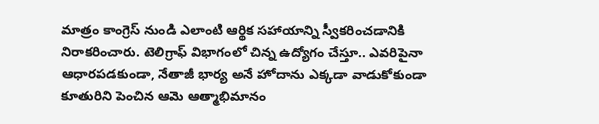మాత్రం కాంగ్రెస్ నుండి ఎలాంటి ఆర్థిక సహాయాన్ని స్వీకరించడానికి నిరాకరించారు. టెలిగ్రాఫ్ విభాగంలో చిన్న ఉద్యోగం చేస్తూ.. ఎవరిపైనా ఆధారపడకుండా, నేతాజీ భార్య అనే హోదాను ఎక్కడా వాడుకోకుండా కూతురిని పెంచిన ఆమె ఆత్మాభిమానం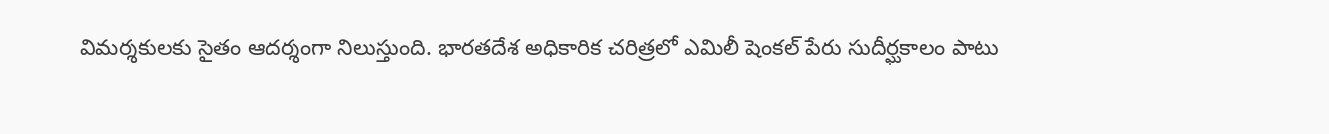విమర్శకులకు సైతం ఆదర్శంగా నిలుస్తుంది. భారతదేశ అధికారిక చరిత్రలో ఎమిలీ షెంకల్ పేరు సుదీర్ఘకాలం పాటు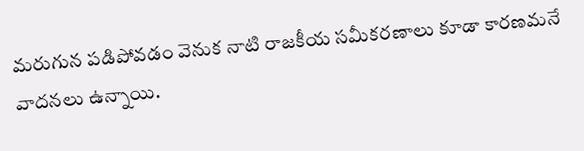మరుగున పడిపోవడం వెనుక నాటి రాజకీయ సమీకరణాలు కూడా కారణమనే వాదనలు ఉన్నాయి.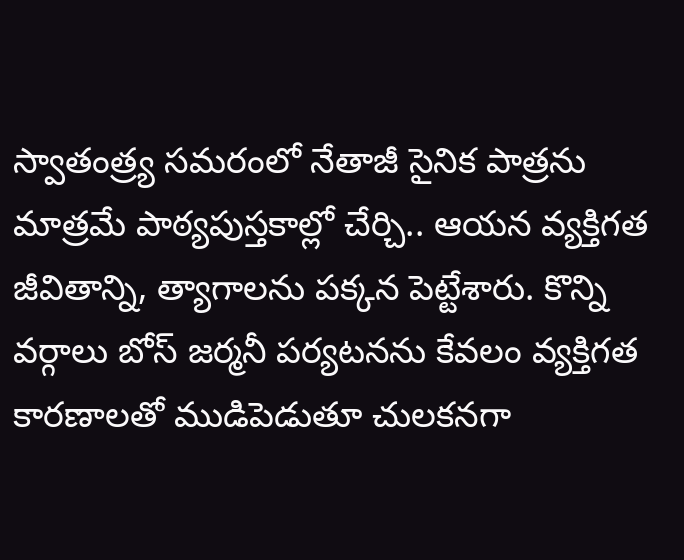స్వాతంత్ర్య సమరంలో నేతాజీ సైనిక పాత్రను మాత్రమే పాఠ్యపుస్తకాల్లో చేర్చి.. ఆయన వ్యక్తిగత జీవితాన్ని, త్యాగాలను పక్కన పెట్టేశారు. కొన్ని వర్గాలు బోస్ జర్మనీ పర్యటనను కేవలం వ్యక్తిగత కారణాలతో ముడిపెడుతూ చులకనగా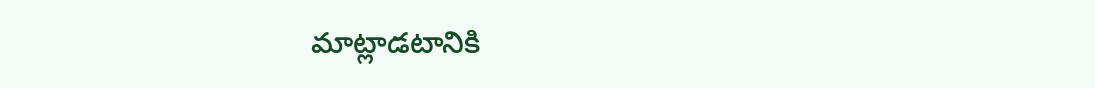మాట్లాడటానికి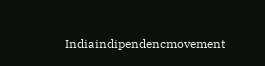Indiaindipendencmovement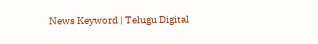News Keyword | Telugu Digital